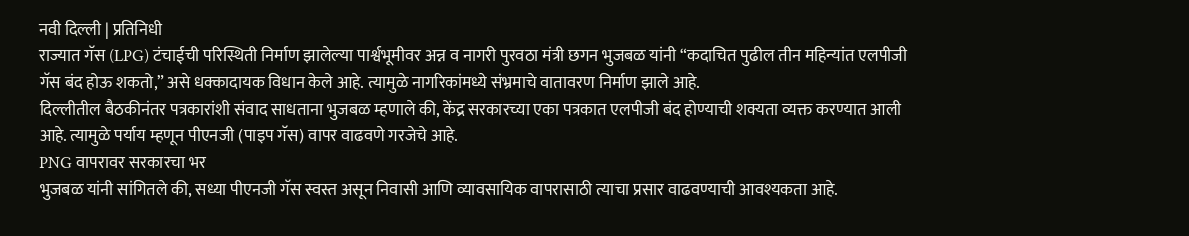नवी दिल्ली | प्रतिनिधी
राज्यात गॅस (LPG) टंचाईची परिस्थिती निर्माण झालेल्या पार्श्वभूमीवर अन्न व नागरी पुरवठा मंत्री छगन भुजबळ यांनी “कदाचित पुढील तीन महिन्यांत एलपीजी गॅस बंद होऊ शकतो,” असे धक्कादायक विधान केले आहे. त्यामुळे नागरिकांमध्ये संभ्रमाचे वातावरण निर्माण झाले आहे.
दिल्लीतील बैठकीनंतर पत्रकारांशी संवाद साधताना भुजबळ म्हणाले की, केंद्र सरकारच्या एका पत्रकात एलपीजी बंद होण्याची शक्यता व्यक्त करण्यात आली आहे. त्यामुळे पर्याय म्हणून पीएनजी (पाइप गॅस) वापर वाढवणे गरजेचे आहे.
PNG वापरावर सरकारचा भर
भुजबळ यांनी सांगितले की, सध्या पीएनजी गॅस स्वस्त असून निवासी आणि व्यावसायिक वापरासाठी त्याचा प्रसार वाढवण्याची आवश्यकता आहे.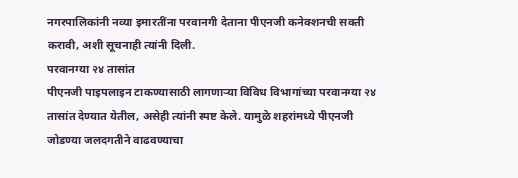नगरपालिकांनी नव्या इमारतींना परवानगी देताना पीएनजी कनेक्शनची सक्ती करावी, अशी सूचनाही त्यांनी दिली.
परवानग्या २४ तासांत
पीएनजी पाइपलाइन टाकण्यासाठी लागणाऱ्या विविध विभागांच्या परवानग्या २४ तासांत देण्यात येतील, असेही त्यांनी स्पष्ट केले. यामुळे शहरांमध्ये पीएनजी जोडण्या जलदगतीने वाढवण्याचा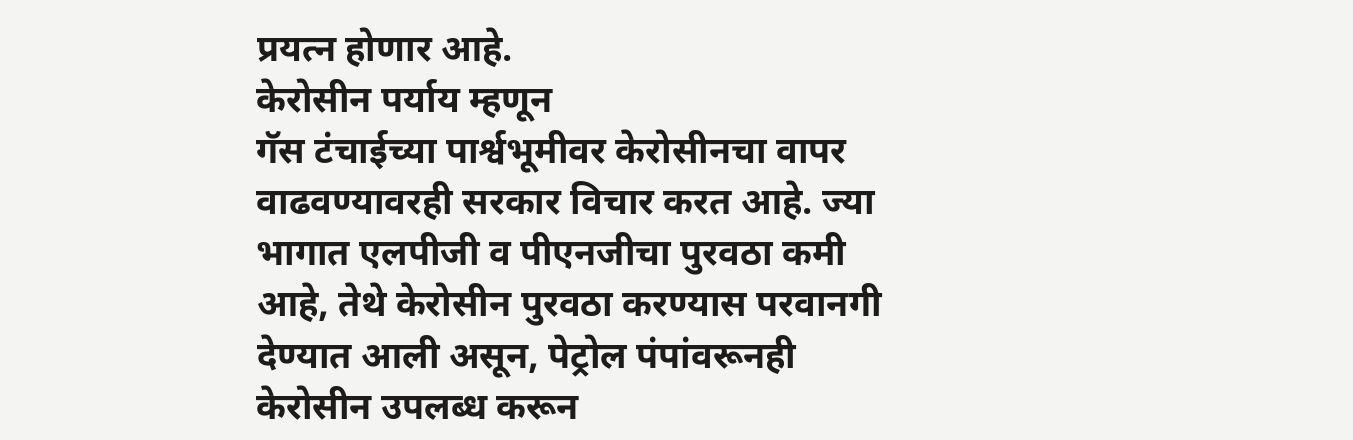प्रयत्न होणार आहे.
केरोसीन पर्याय म्हणून
गॅस टंचाईच्या पार्श्वभूमीवर केरोसीनचा वापर वाढवण्यावरही सरकार विचार करत आहे. ज्या भागात एलपीजी व पीएनजीचा पुरवठा कमी आहे, तेथे केरोसीन पुरवठा करण्यास परवानगी देण्यात आली असून, पेट्रोल पंपांवरूनही केरोसीन उपलब्ध करून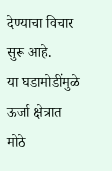देण्याचा विचार सुरू आहे.
या घडामोडींमुळे ऊर्जा क्षेत्रात मोठे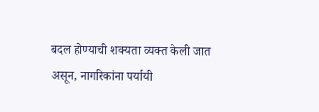बदल होण्याची शक्यता व्यक्त केली जात असून, नागरिकांना पर्यायी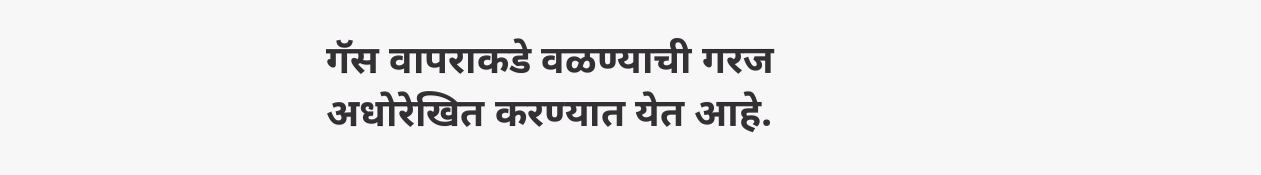गॅस वापराकडे वळण्याची गरज अधोरेखित करण्यात येत आहे.